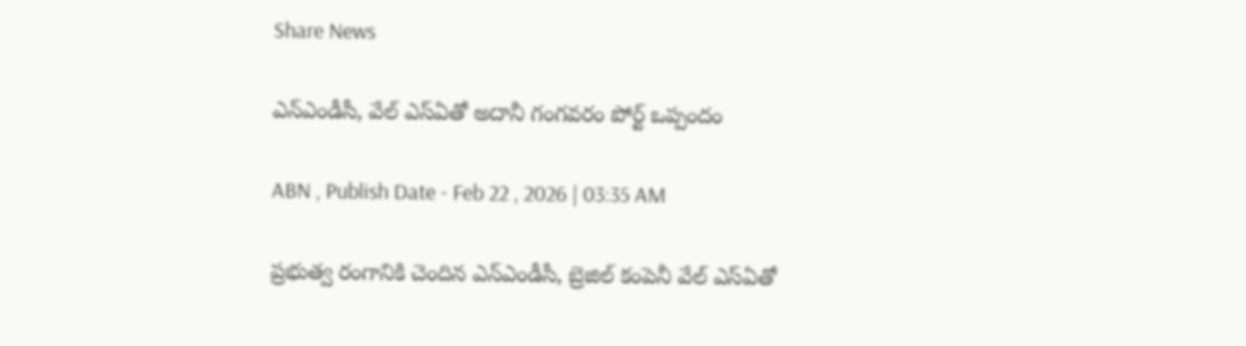Share News

ఎన్‌ఎండీసీ, వేల్‌ ఎస్‌ఏతో అదానీ గంగవరం పోర్ట్‌ ఒప్పందం

ABN , Publish Date - Feb 22 , 2026 | 03:35 AM

ప్రభుత్వ రంగానికి చెందిన ఎన్‌ఎండీసీ, బ్రెజిల్‌ కంపెనీ వేల్‌ ఎస్‌ఏతో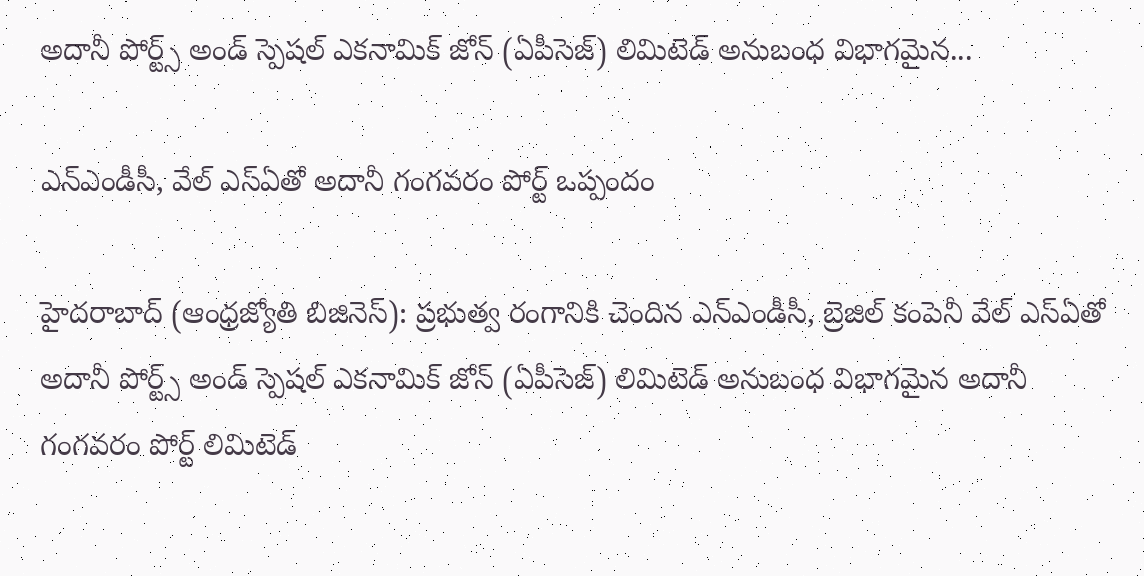అదానీ పోర్ట్స్‌ అండ్‌ స్పెషల్‌ ఎకనామిక్‌ జోన్‌ (ఏపీసెజ్‌) లిమిటెడ్‌ అనుబంధ విభాగమైన...

ఎన్‌ఎండీసీ, వేల్‌ ఎస్‌ఏతో అదానీ గంగవరం పోర్ట్‌ ఒప్పందం

హైదరాబాద్‌ (ఆంధ్రజ్యోతి బిజినెస్‌): ప్రభుత్వ రంగానికి చెందిన ఎన్‌ఎండీసీ, బ్రెజిల్‌ కంపెనీ వేల్‌ ఎస్‌ఏతో అదానీ పోర్ట్స్‌ అండ్‌ స్పెషల్‌ ఎకనామిక్‌ జోన్‌ (ఏపీసెజ్‌) లిమిటెడ్‌ అనుబంధ విభాగమైన అదానీ గంగవరం పోర్ట్‌ లిమిటెడ్‌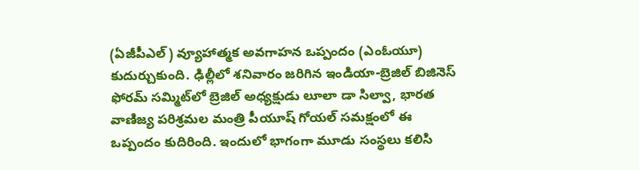(ఏజీపీఎల్‌) వ్యూహాత్మక అవగాహన ఒప్పందం (ఎంఓయూ) కుదుర్చుకుంది. ఢిల్లీలో శనివారం జరిగిన ఇండియా-బ్రెజిల్‌ బిజినెస్‌ ఫోరమ్‌ సమ్మిట్‌లో బ్రెజిల్‌ అధ్యక్షుడు లూలా డా సిల్వా, భారత వాణిజ్య పరిశ్రమల మంత్రి పీయూష్‌ గోయల్‌ సమక్షంలో ఈ ఒప్పందం కుదిరింది. ఇందులో భాగంగా మూడు సంస్థలు కలిసి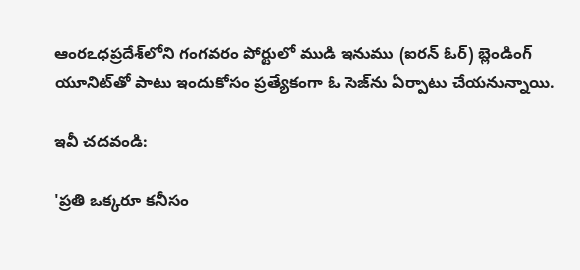ఆంరఽధప్రదేశ్‌లోని గంగవరం పోర్టులో ముడి ఇనుము (ఐరన్‌ ఓర్‌) బ్లెండింగ్‌ యూనిట్‌తో పాటు ఇందుకోసం ప్రత్యేకంగా ఓ సెజ్‌ను ఏర్పాటు చేయనున్నాయి.

ఇవీ చదవండి:

'ప్రతి ఒక్కరూ కనీసం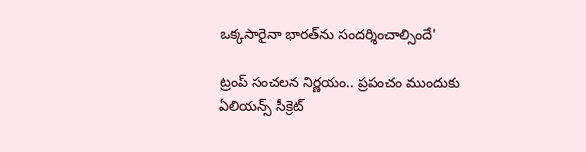ఒక్కసారైనా భారత్‌ను సందర్శించాల్సిందే'

ట్రంప్ సంచలన నిర్ణయం.. ప్రపంచం ముందుకు ఏలియన్స్ సీక్రెట్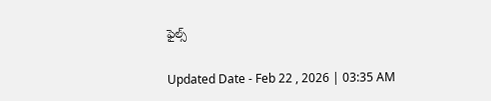ఫైల్స్

Updated Date - Feb 22 , 2026 | 03:35 AM